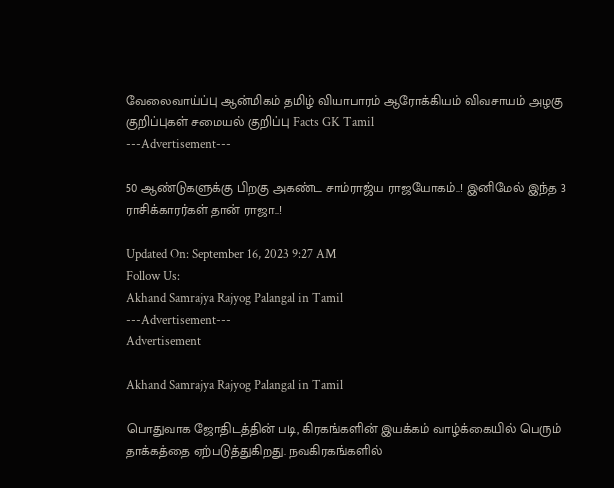வேலைவாய்ப்பு ஆன்மிகம் தமிழ் வியாபாரம் ஆரோக்கியம் விவசாயம் அழகு குறிப்புகள் சமையல் குறிப்பு Facts GK Tamil
---Advertisement---

50 ஆண்டுகளுக்கு பிறகு அகண்ட சாம்ராஜ்ய ராஜயோகம்..! இனிமேல் இந்த 3 ராசிக்காரர்கள் தான் ராஜா..!

Updated On: September 16, 2023 9:27 AM
Follow Us:
Akhand Samrajya Rajyog Palangal in Tamil
---Advertisement---
Advertisement

Akhand Samrajya Rajyog Palangal in Tamil

பொதுவாக ஜோதிடத்தின் படி, கிரகங்களின் இயக்கம் வாழ்க்கையில் பெரும் தாக்கத்தை ஏற்படுத்துகிறது. நவகிரகங்களில்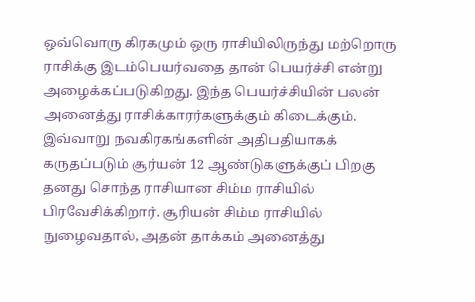ஒவ்வொரு கிரகமும் ஒரு ராசியிலிருந்து மற்றொரு ராசிக்கு இடம்பெயர்வதை தான் பெயர்ச்சி என்று அழைக்கப்படுகிறது. இந்த பெயர்ச்சியின் பலன் அனைத்து ராசிக்காரர்களுக்கும் கிடைக்கும். இவ்வாறு நவகிரகங்களின் அதிபதியாகக் கருதப்படும் சூர்யன் 12 ஆண்டுகளுக்குப் பிறகு தனது சொந்த ராசியான சிம்ம ராசியில் பிரவேசிக்கிறார். சூரியன் சிம்ம ராசியில் நுழைவதால், அதன் தாக்கம் அனைத்து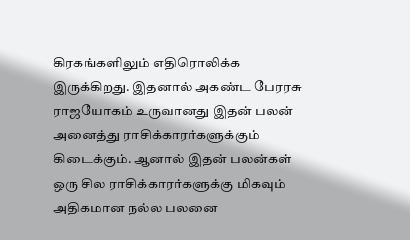கிரகங்களிலும் எதிரொலிக்க இருக்கிறது. இதனால் அகண்ட பேரரசு ராஜயோகம் உருவானது இதன் பலன் அனைத்து ராசிக்காரர்களுக்கும் கிடைக்கும். ஆனால் இதன் பலன்கள்  ஒரு சில ராசிக்காரர்களுக்கு மிகவும் அதிகமான நல்ல பலனை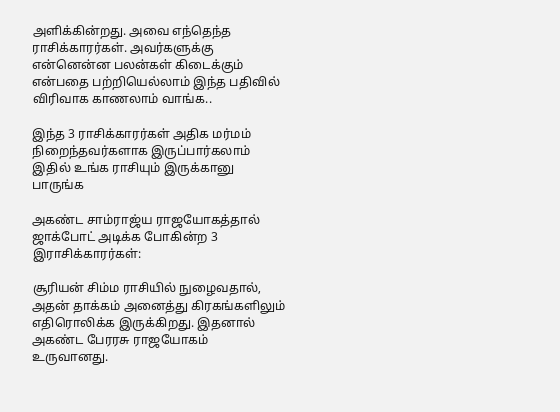அளிக்கின்றது. அவை எந்தெந்த ராசிக்காரர்கள். அவர்களுக்கு என்னென்ன பலன்கள் கிடைக்கும் என்பதை பற்றியெல்லாம் இந்த பதிவில் விரிவாக காணலாம் வாங்க..

இந்த 3 ராசிக்காரர்கள் அதிக மர்மம் நிறைந்தவர்களாக இருப்பார்கலாம் இதில் உங்க ராசியும் இருக்கானு பாருங்க

அகண்ட சாம்ராஜ்ய ராஜயோகத்தால் ஜாக்போட் அடிக்க போகின்ற 3 இராசிக்காரர்கள்:

சூரியன் சிம்ம ராசியில் நுழைவதால், அதன் தாக்கம் அனைத்து கிரகங்களிலும் எதிரொலிக்க இருக்கிறது. இதனால் அகண்ட பேரரசு ராஜயோகம் உருவானது.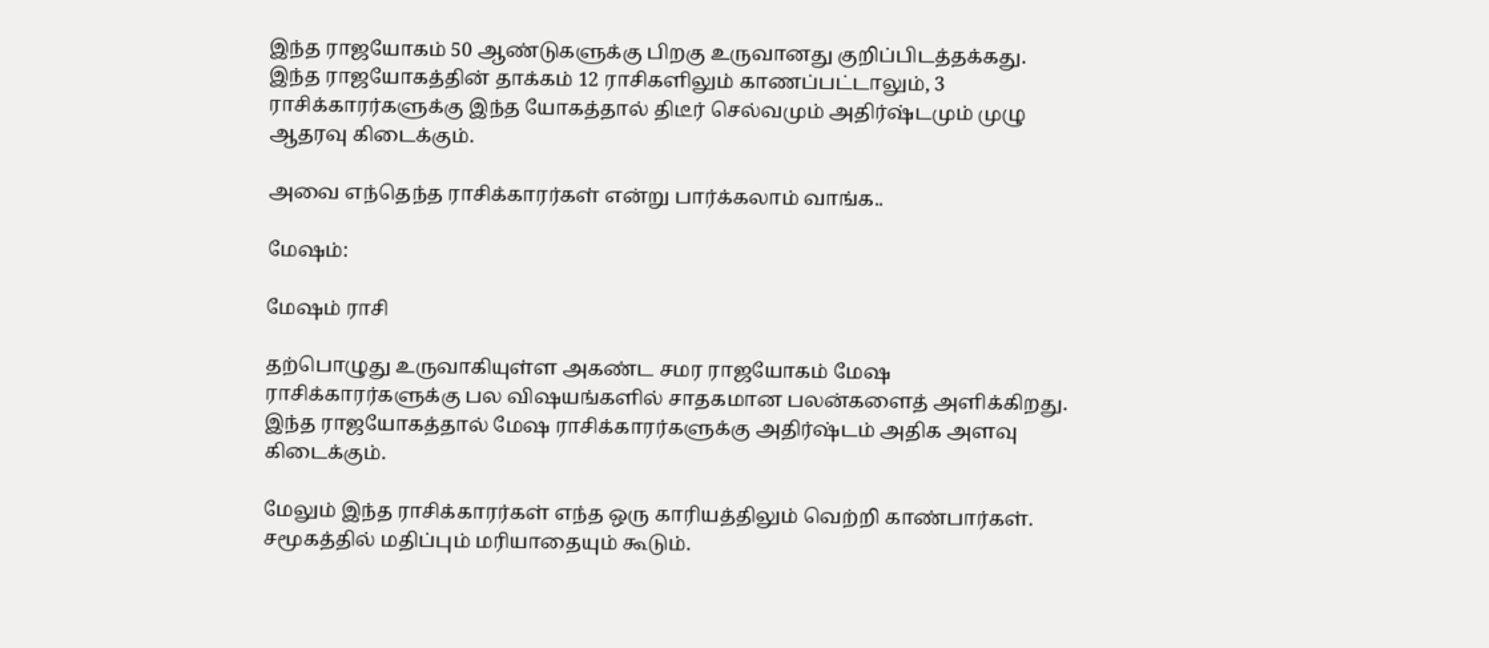இந்த ராஜயோகம் 50 ஆண்டுகளுக்கு பிறகு உருவானது குறிப்பிடத்தக்கது. இந்த ராஜயோகத்தின் தாக்கம் 12 ராசிகளிலும் காணப்பட்டாலும், 3 ராசிக்காரர்களுக்கு இந்த யோகத்தால் திடீர் செல்வமும் அதிர்ஷ்டமும் முழு ஆதரவு கிடைக்கும்.

அவை எந்தெந்த ராசிக்காரர்கள் என்று பார்க்கலாம் வாங்க..

மேஷம்:

மேஷம் ராசி

தற்பொழுது உருவாகியுள்ள அகண்ட சமர ராஜயோகம் மேஷ ராசிக்காரர்களுக்கு பல விஷயங்களில் சாதகமான பலன்களைத் அளிக்கிறது. இந்த ராஜயோகத்தால் மேஷ ராசிக்காரர்களுக்கு அதிர்ஷ்டம் அதிக அளவு கிடைக்கும்.

மேலும் இந்த ராசிக்காரர்கள் எந்த ஒரு காரியத்திலும் வெற்றி காண்பார்கள். சமூகத்தில் மதிப்பும் மரியாதையும் கூடும்.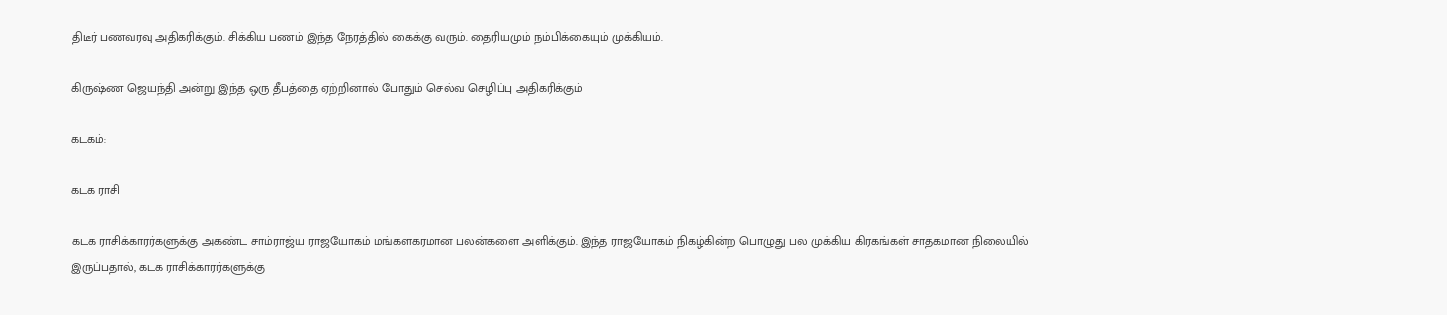திடீர் பணவரவு அதிகரிக்கும். சிக்கிய பணம் இந்த நேரத்தில் கைக்கு வரும். தைரியமும் நம்பிக்கையும் முக்கியம்.

கிருஷ்ண ஜெயந்தி அன்று இந்த ஒரு தீபத்தை ஏற்றினால் போதும் செல்வ செழிப்பு அதிகரிக்கும்

கடகம்:

கடக ராசி

கடக ராசிக்காரர்களுக்கு அகண்ட சாம்ராஜ்ய ராஜயோகம் மங்களகரமான பலன்களை அளிக்கும். இந்த ராஜயோகம் நிகழ்கின்ற பொழுது பல முக்கிய கிரகங்கள் சாதகமான நிலையில் இருப்பதால், கடக ராசிக்காரர்களுக்கு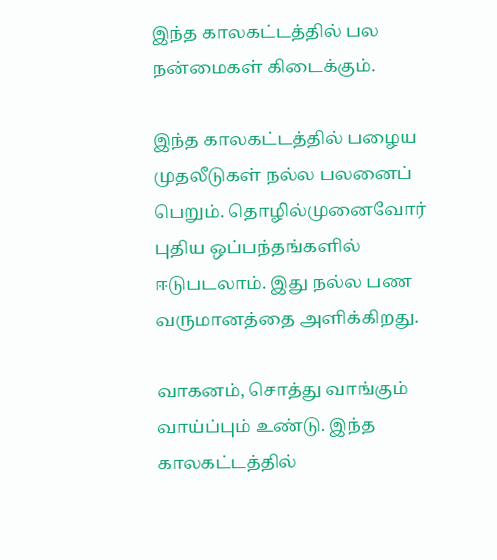இந்த காலகட்டத்தில் பல நன்மைகள் கிடைக்கும்.

இந்த காலகட்டத்தில் பழைய முதலீடுகள் நல்ல பலனைப் பெறும். தொழில்முனைவோர் புதிய ஒப்பந்தங்களில் ஈடுபடலாம். இது நல்ல பண வருமானத்தை அளிக்கிறது.

வாகனம், சொத்து வாங்கும் வாய்ப்பும் உண்டு. இந்த காலகட்டத்தில்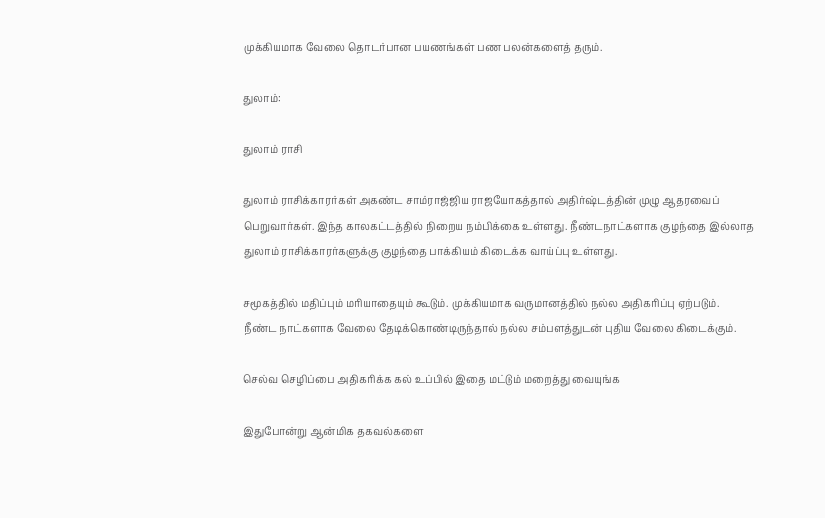முக்கியமாக வேலை தொடர்பான பயணங்கள் பண பலன்களைத் தரும்.

துலாம்:

துலாம் ராசி

துலாம் ராசிக்காரர்கள் அகண்ட சாம்ராஜ்ஜிய ராஜயோகத்தால் அதிர்ஷ்டத்தின் முழு ஆதரவைப் பெறுவார்கள். இந்த காலகட்டத்தில் நிறைய நம்பிக்கை உள்ளது. நீண்டநாட்களாக குழந்தை இல்லாத துலாம் ராசிக்காரர்களுக்கு குழந்தை பாக்கியம் கிடைக்க வாய்ப்பு உள்ளது.

சமூகத்தில் மதிப்பும் மரியாதையும் கூடும். முக்கியமாக வருமானத்தில் நல்ல அதிகரிப்பு ஏற்படும். நீண்ட நாட்களாக வேலை தேடிக்கொண்டிருந்தால் நல்ல சம்பளத்துடன் புதிய வேலை கிடைக்கும்.

செல்வ செழிப்பை அதிகரிக்க கல் உப்பில் இதை மட்டும் மறைத்து வையுங்க

இதுபோன்று ஆன்மிக தகவல்களை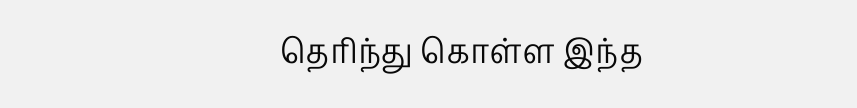தெரிந்து கொள்ள இந்த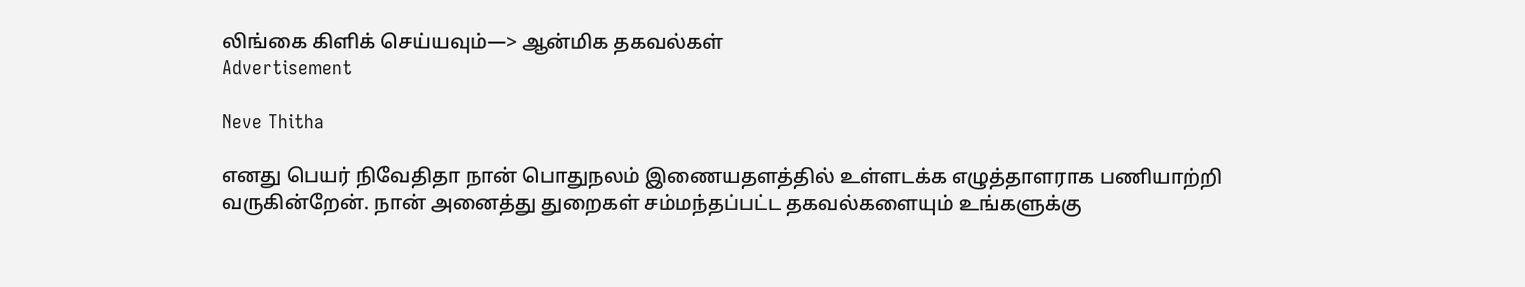லிங்கை கிளிக் செய்யவும்—> ஆன்மிக தகவல்கள்
Advertisement

Neve Thitha

எனது பெயர் நிவேதிதா நான் பொதுநலம் இணையதளத்தில் உள்ளடக்க எழுத்தாளராக பணியாற்றி வருகின்றேன். நான் அனைத்து துறைகள் சம்மந்தப்பட்ட தகவல்களையும் உங்களுக்கு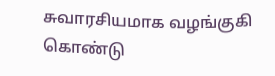சுவாரசியமாக வழங்குகி கொண்டு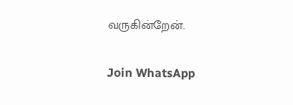வருகின்றேன்.

Join WhatsApp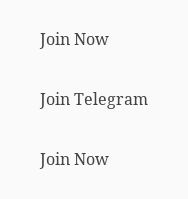Join Now

Join Telegram

Join Now